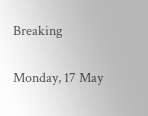Breaking

Monday, 17 May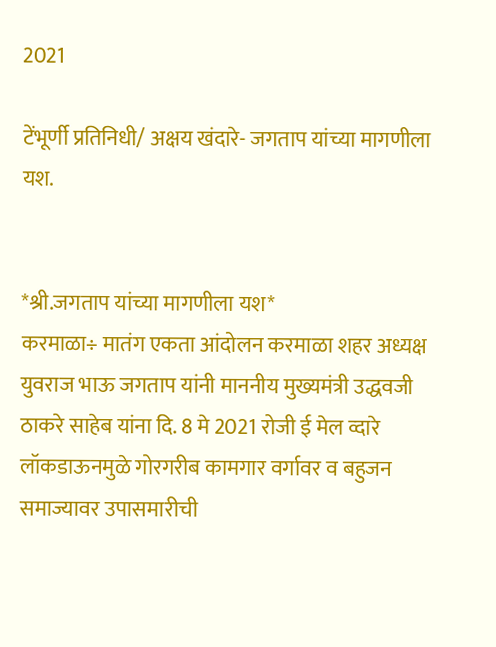2021

टेंभूर्णी प्रतिनिधी/ अक्षय खंदारे- जगताप यांच्या मागणीला यश.


*श्री.जगताप यांच्या मागणीला यश*
करमाळा÷ मातंग एकता आंदोलन करमाळा शहर अध्यक्ष युवराज भाऊ जगताप यांनी माननीय मुख्यमंत्री उद्धवजी ठाकरे साहेब यांना दि. 8 मे 2021 रोजी ई मेल व्दारे लॉकडाऊनमुळे गोरगरीब कामगार वर्गावर व बहुजन समाज्यावर उपासमारीची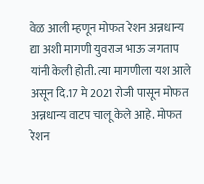वेळ आली म्हणून मोफत रेशन अन्नधान्य द्या अशी मागणी युवराज भाऊ जगताप यांनी केली होती. त्या मागणीला यश आले असून दि.17 मे 2021 रोजी पासून मोफत अन्नधान्य वाटप चालू केले आहे. मोफत रेशन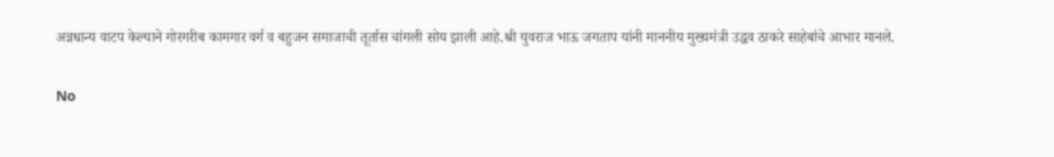अन्नधान्य वाटप केल्याने गोरगरीब कामगार वर्ग व बहुजन समाजाची तूर्तास चांगली सोय झाली आहे.श्री युवराज भाऊ जगताप यांनी माननीय मुख्यमंत्री उद्धव ठाकरे साहेबांचे आभार मानले.

No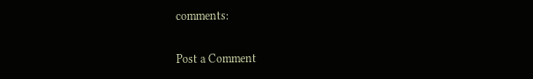comments:

Post a Comment